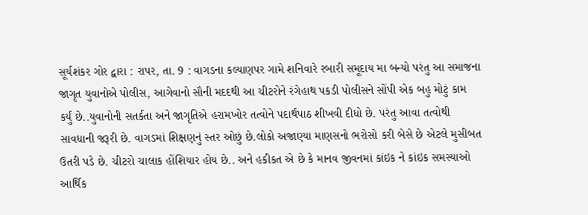સૂર્યશંકર ગોર દ્વારા : રાપર, તા. 9 : વાગડના કલ્યાણપર ગામે શનિવારે રબારી સમૂદાય મા બન્યો પરંતુ આ સમાજના જાગૃત યુવાનોએ પોલીસ, આગેવાનો સૌની મદદથી આ ચીટરોને રંગેહાથ પકડી પોલીસને સોંપી એક બહુ મોટું કામ કર્યું છે..યુવાનોની સતર્કતા અને જાગૃતિએ હરામખોર તત્વોને પદાર્થપાઠ શીખવી દીધો છે. પરંતુ આવા તત્વોથી સાવધાની જરૂરી છે. વાગડમાં શિક્ષણનું સ્તર ઓછું છે.લોકો અજાણ્યા માણસનો ભરોસો કરી બેસે છે એટલે મુસીબત ઉતરી પડે છે. ચીટરો ચાલાક હોંશિયાર હોય છે.. અને હકીકત એ છે કે માનવ જીવનમાં કાંઇક ને કાંઇક સમસ્યાઓ આર્થિક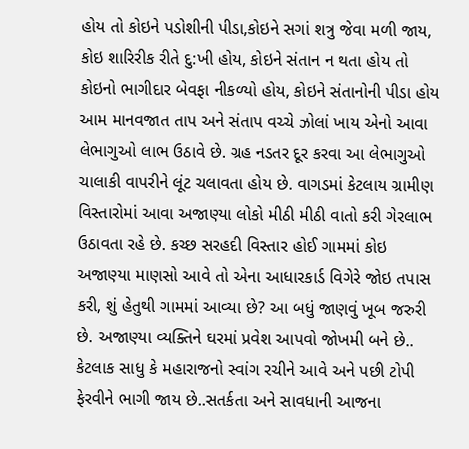હોય તો કોઇને પડોશીની પીડા,કોઇને સગાં શત્રુ જેવા મળી જાય, કોઇ શારિરીક રીતે દુ:ખી હોય, કોઇને સંતાન ન થતા હોય તો કોઇનો ભાગીદાર બેવફા નીકળ્યો હોય, કોઇને સંતાનોની પીડા હોય આમ માનવજાત તાપ અને સંતાપ વચ્ચે ઝોલાં ખાય એનો આવા લેભાગુઓ લાભ ઉઠાવે છે. ગ્રહ નડતર દૂર કરવા આ લેભાગુઓ ચાલાકી વાપરીને લૂંટ ચલાવતા હોય છે. વાગડમાં કેટલાય ગ્રામીણ વિસ્તારોમાં આવા અજાણ્યા લોકો મીઠી મીઠી વાતો કરી ગેરલાભ ઉઠાવતા રહે છે. કચ્છ સરહદી વિસ્તાર હોઈ ગામમાં કોઇ અજાણ્યા માણસો આવે તો એના આધારકાર્ડ વિગેરે જોઇ તપાસ કરી, શું હેતુથી ગામમાં આવ્યા છે? આ બધું જાણવું ખૂબ જરુરી છે. અજાણ્યા વ્યક્તિને ઘરમાં પ્રવેશ આપવો જોખમી બને છે.. કેટલાક સાધુ કે મહારાજનો સ્વાંગ રચીને આવે અને પછી ટોપી ફેરવીને ભાગી જાય છે..સતર્કતા અને સાવધાની આજના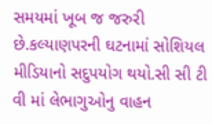સમયમાં ખૂબ જ જરુરી છે.કલ્યાણપરની ઘટનામાં સોશિયલ મીડિયાનો સદુપયોગ થયો.સી સી ટી વી માં લેભાગુઓનુ વાહન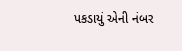પકડાયું એની નંબર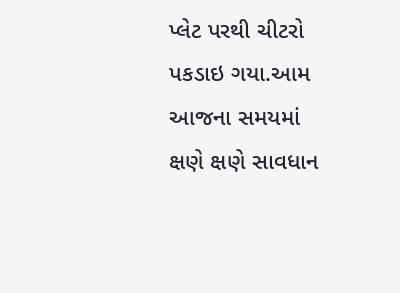પ્લેટ પરથી ચીટરો પકડાઇ ગયા.આમ આજના સમયમાં ક્ષણે ક્ષણે સાવધાન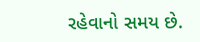રહેવાનો સમય છે.